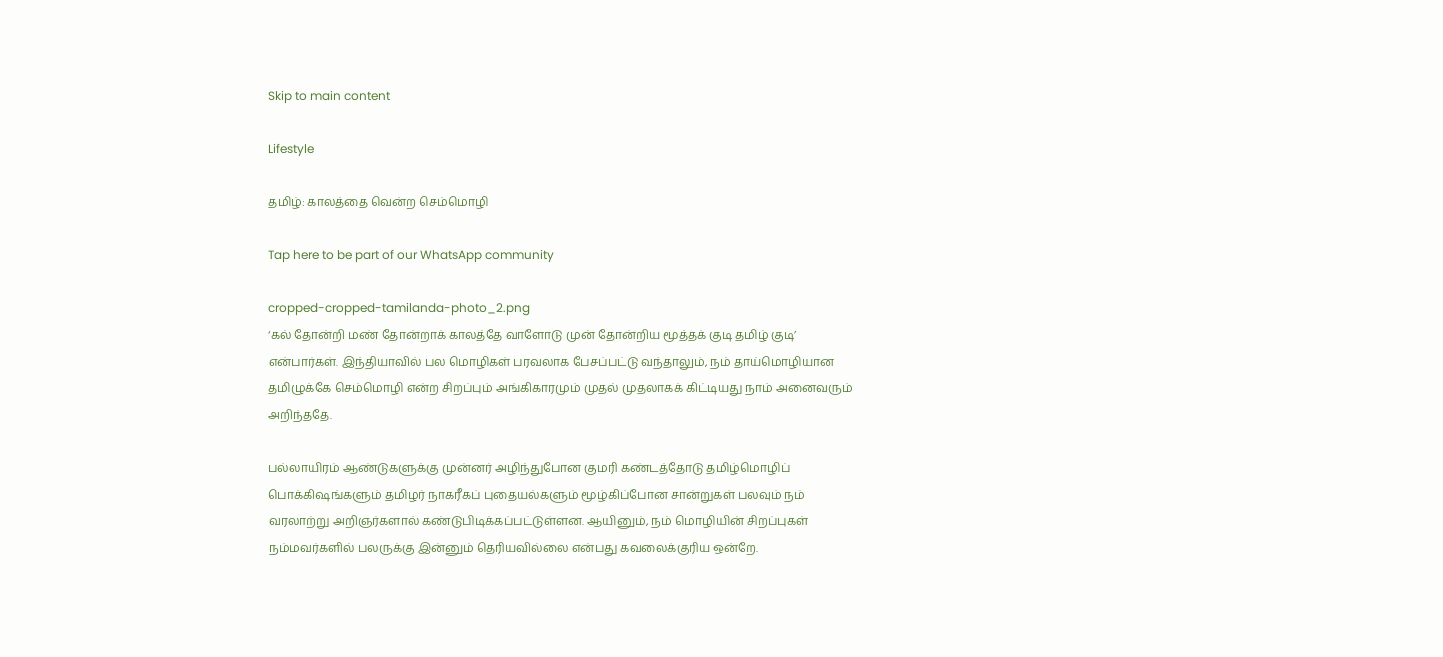Skip to main content

Lifestyle

தமிழ்: காலத்தை வென்ற செம்மொழி

Tap here to be part of our WhatsApp community

cropped-cropped-tamilanda-photo_2.png
‘கல் தோன்றி மண் தோன்றாக் காலத்தே வாளோடு முன் தோன்றிய மூத்தக் குடி தமிழ் குடி’ என்பார்கள். இந்தியாவில் பல மொழிகள் பரவலாக பேசப்பட்டு வந்தாலும், நம் தாய்மொழியான தமிழுக்கே செம்மொழி என்ற சிறப்பும் அங்கிகாரமும் முதல் முதலாகக் கிட்டியது நாம் அனைவரும் அறிந்ததே.

பல்லாயிரம் ஆண்டுகளுக்கு முன்னர் அழிந்துபோன குமரி கண்டத்தோடு தமிழ்மொழிப் பொக்கிஷங்களும் தமிழர் நாகரீகப் புதையல்களும் மூழ்கிப்போன சான்றுகள் பலவும் நம் வரலாற்று அறிஞர்களால் கண்டுபிடிக்கப்பட்டுள்ளன. ஆயினும், நம் மொழியின் சிறப்புகள் நம்மவர்களில் பலருக்கு இன்னும் தெரியவில்லை என்பது கவலைக்குரிய ஒன்றே.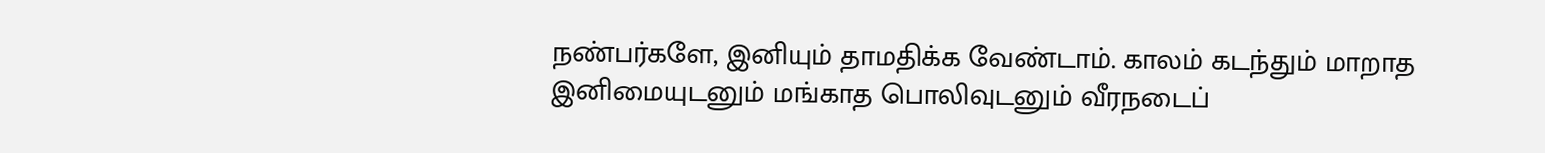நண்பர்களே, இனியும் தாமதிக்க வேண்டாம். காலம் கடந்தும் மாறாத இனிமையுடனும் மங்காத பொலிவுடனும் வீரநடைப்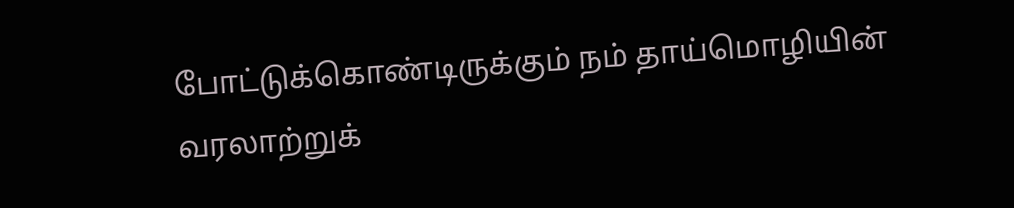போட்டுக்கொண்டிருக்கும் நம் தாய்மொழியின் வரலாற்றுக்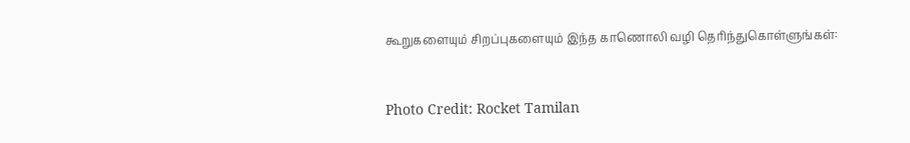கூறுகளையும் சிறப்புகளையும் இந்த காணொலி வழி தெரிந்துகொள்ளுங்கள்:


Photo Credit: Rocket Tamilan